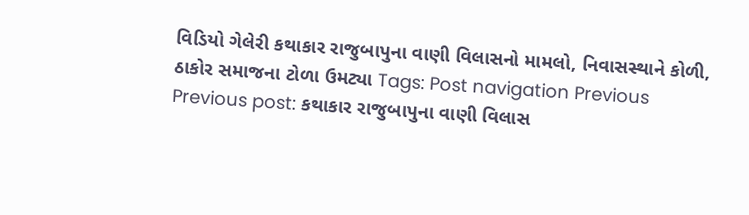વિડિયો ગેલેરી કથાકાર રાજુબાપુના વાણી વિલાસનો મામલો, નિવાસસ્થાને કોળી, ઠાકોર સમાજના ટોળા ઉમટ્યા Tags: Post navigation Previous Previous post: કથાકાર રાજુબાપુના વાણી વિલાસ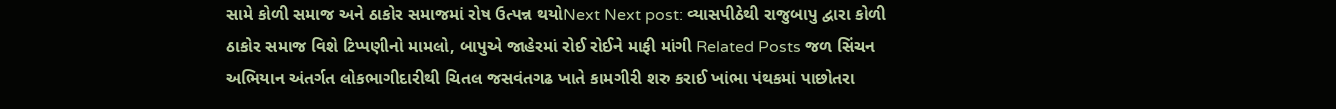સામે કોળી સમાજ અને ઠાકોર સમાજમાં રોષ ઉત્પન્ન થયોNext Next post: વ્યાસપીઠેથી રાજુબાપુ દ્વારા કોળી ઠાકોર સમાજ વિશે ટિપ્પણીનો મામલો, બાપુએ જાહેરમાં રોઈ રોઈને માફી માંગી Related Posts જળ સિંચન અભિયાન અંતર્ગત લોકભાગીદારીથી ચિતલ જસવંતગઢ ખાતે કામગીરી શરુ કરાઈ ખાંભા પંથકમાં પાછોતરા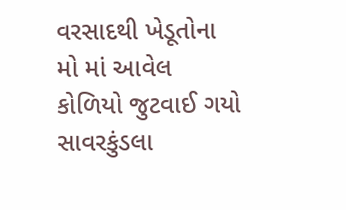વરસાદથી ખેડૂતોના મો માં આવેલ કોળિયો જુટવાઈ ગયો સાવરકુંડલા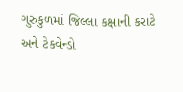ગુરુકુળમાં જિલ્લા કક્ષાની કરાટે અને ટેકવેન્ડો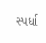સ્પર્ધા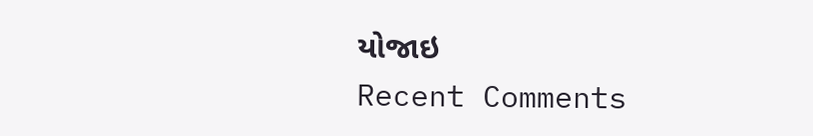યોજાઇ
Recent Comments